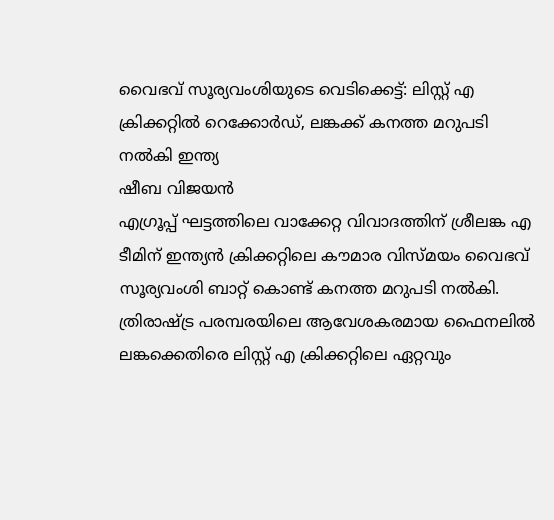വൈഭവ് സൂര്യവംശിയുടെ വെടിക്കെട്ട്: ലിസ്റ്റ് എ ക്രിക്കറ്റിൽ റെക്കോർഡ്, ലങ്കക്ക് കനത്ത മറുപടി നൽകി ഇന്ത്യ
ഷീബ വിജയൻ
എഗ്രൂപ്പ് ഘട്ടത്തിലെ വാക്കേറ്റ വിവാദത്തിന് ശ്രീലങ്ക എ ടീമിന് ഇന്ത്യൻ ക്രിക്കറ്റിലെ കൗമാര വിസ്മയം വൈഭവ് സൂര്യവംശി ബാറ്റ് കൊണ്ട് കനത്ത മറുപടി നൽകി. ത്രിരാഷ്ട്ര പരമ്പരയിലെ ആവേശകരമായ ഫൈനലിൽ ലങ്കക്കെതിരെ ലിസ്റ്റ് എ ക്രിക്കറ്റിലെ ഏറ്റവും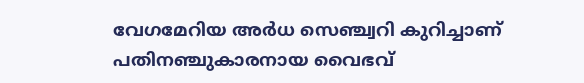വേഗമേറിയ അർധ സെഞ്ച്വറി കുറിച്ചാണ് പതിനഞ്ചുകാരനായ വൈഭവ്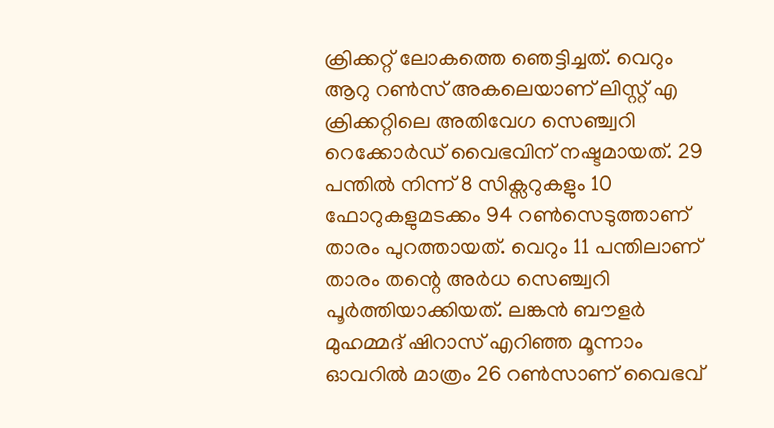ക്രിക്കറ്റ് ലോകത്തെ ഞെട്ടിച്ചത്. വെറും ആറു റൺസ് അകലെയാണ് ലിസ്റ്റ് എ ക്രിക്കറ്റിലെ അതിവേഗ സെഞ്ച്വറി റെക്കോർഡ് വൈഭവിന് നഷ്ടമായത്. 29 പന്തിൽ നിന്ന് 8 സിക്സറുകളും 10 ഫോറുകളുമടക്കം 94 റൺസെടുത്താണ് താരം പുറത്തായത്. വെറും 11 പന്തിലാണ് താരം തന്റെ അർധ സെഞ്ച്വറി പൂർത്തിയാക്കിയത്. ലങ്കൻ ബൗളർ മുഹമ്മദ് ഷിറാസ് എറിഞ്ഞ മൂന്നാം ഓവറിൽ മാത്രം 26 റൺസാണ് വൈഭവ്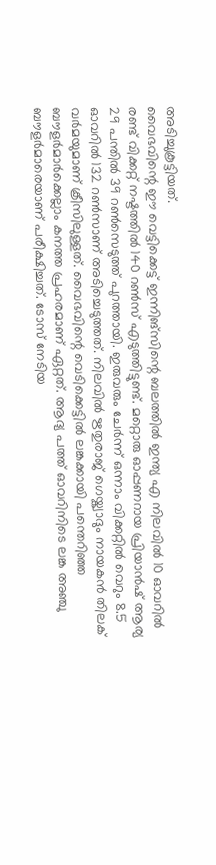അടിച്ചുകൂട്ടിയത്.
വൈഭവിന്റെ ഈ വെട്ടിക്കെട്ട് ഇന്നിങ്സിന്റെ ബലത്തിൽ ഇന്ത്യ എ നിലവിൽ 10 ഓവറിൽ രണ്ട് വിക്കറ്റ് നഷ്ടത്തിൽ 140 റൺസ് എടുത്തിട്ടുണ്ട്. മറ്റൊരു ഓപ്പണറായ പ്രിയാൻഷ് ആര്യ 29 പന്തിൽ 39 റൺസെടുത്ത് പുറത്തായി. ഇരുവരും ചേർന്ന് ഒന്നാം വിക്കറ്റിൽ വെറും 8.5 ഓവറിൽ 132 റൺസാണ് അടിച്ചെടുത്തത്. നിലവിൽ ഋതുരാജ് ഗെയ്ക്വാദും നായകൻ തിലക് വർമയുമാണ് ക്രീസിലുള്ളത്. വൈഭവിന്റെ വെടിക്കെട്ടിൽ ലങ്കക്കായി പന്തെറിഞ്ഞ ബൗളർമാർക്കെല്ലാം കനത്ത പ്രഹരമാണ് ഏറ്റത്. ആദ്യ പത്ത് ഓവറിനിടെ ലങ്ക അഞ്ചു ബൗളർമാരെയാണ് പരീക്ഷിച്ചത്. ടോസ് നേടിയ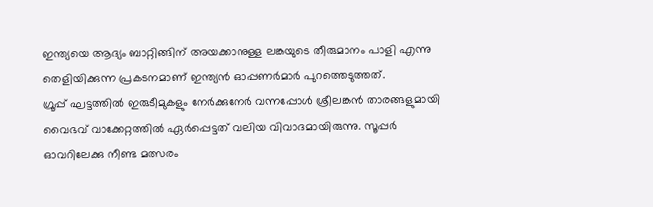ഇന്ത്യയെ ആദ്യം ബാറ്റിങ്ങിന് അയക്കാനുള്ള ലങ്കയുടെ തീരുമാനം പാളി എന്നു തെളിയിക്കുന്ന പ്രകടനമാണ് ഇന്ത്യൻ ഓപ്പണർമാർ പുറത്തെടുത്തത്.
ഗ്രൂപ്പ് ഘട്ടത്തിൽ ഇരുടീമുകളും നേർക്കുനേർ വന്നപ്പോൾ ശ്രീലങ്കൻ താരങ്ങളുമായി വൈഭവ് വാക്കേറ്റത്തിൽ ഏർപ്പെട്ടത് വലിയ വിവാദമായിരുന്നു. സൂപ്പർ ഓവറിലേക്കു നീണ്ട മത്സരം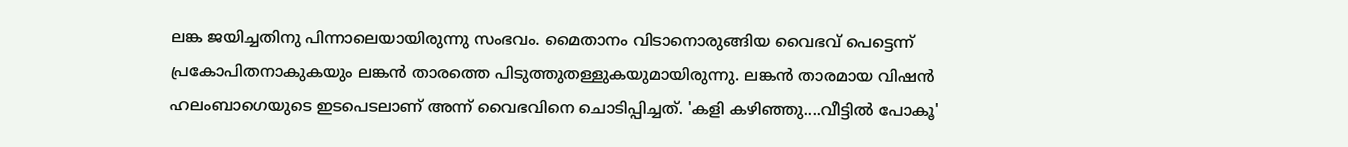ലങ്ക ജയിച്ചതിനു പിന്നാലെയായിരുന്നു സംഭവം. മൈതാനം വിടാനൊരുങ്ങിയ വൈഭവ് പെട്ടെന്ന് പ്രകോപിതനാകുകയും ലങ്കൻ താരത്തെ പിടുത്തുതള്ളുകയുമായിരുന്നു. ലങ്കൻ താരമായ വിഷൻ ഹലംബാഗെയുടെ ഇടപെടലാണ് അന്ന് വൈഭവിനെ ചൊടിപ്പിച്ചത്. 'കളി കഴിഞ്ഞു....വീട്ടിൽ പോകൂ'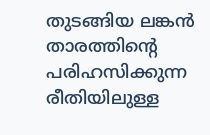തുടങ്ങിയ ലങ്കൻ താരത്തിന്റെ പരിഹസിക്കുന്ന രീതിയിലുള്ള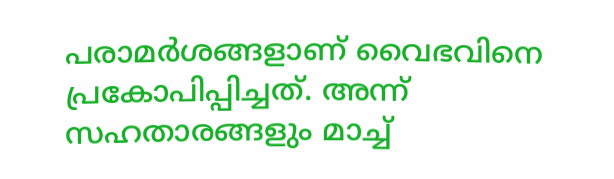പരാമർശങ്ങളാണ് വൈഭവിനെ പ്രകോപിപ്പിച്ചത്. അന്ന് സഹതാരങ്ങളും മാച്ച്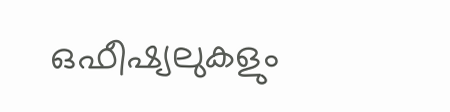ഒഫീഷ്യലുകളും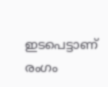ഇടപെട്ടാണ് രംഗം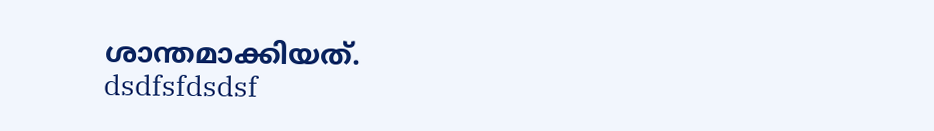ശാന്തമാക്കിയത്.
dsdfsfdsdsf